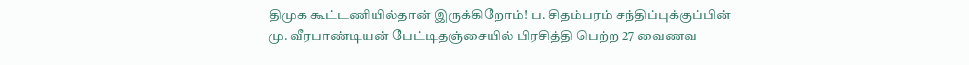திமுக கூட்டணியில்தான் இருக்கிறோம்! ப. சிதம்பரம் சந்திப்புக்குப்பின் மு. வீரபாண்டியன் பேட்டிதஞ்சையில் பிரசித்தி பெற்ற 27 வைணவ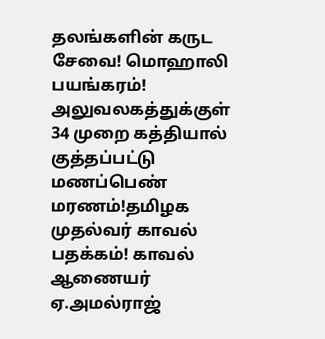தலங்களின் கருட சேவை! மொஹாலி பயங்கரம்! அலுவலகத்துக்குள் 34 முறை கத்தியால் குத்தப்பட்டு மணப்பெண் மரணம்!தமிழக முதல்வர் காவல் பதக்கம்! காவல் ஆணையர் ஏ.அமல்ராஜ்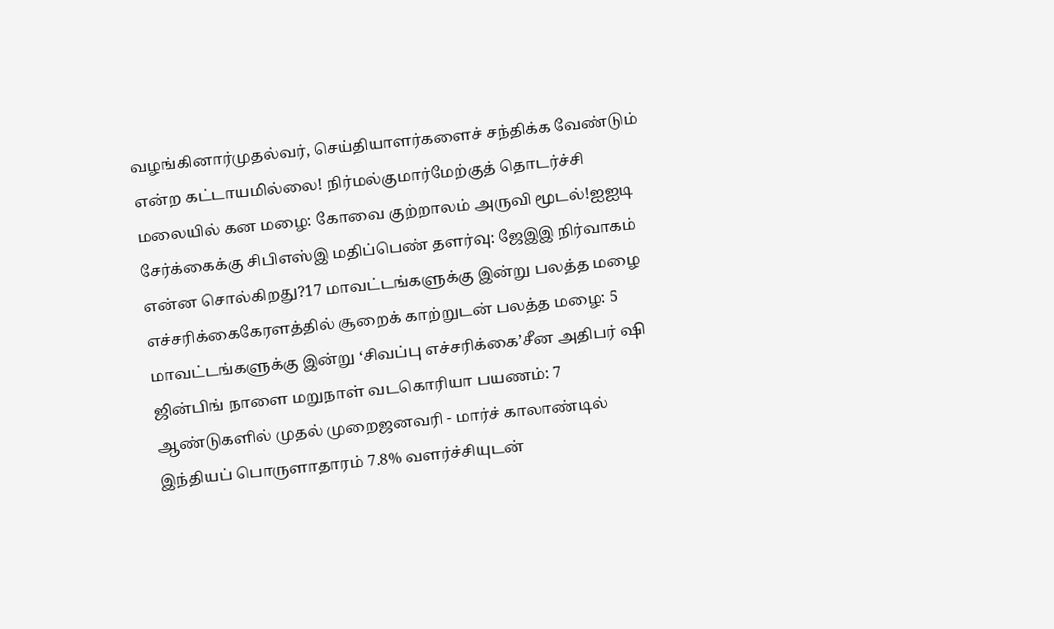வழங்கினார்முதல்வர், செய்தியாளர்களைச் சந்திக்க வேண்டும் என்ற கட்டாயமில்லை! நிர்மல்குமார்மேற்குத் தொடர்ச்சி மலையில் கன மழை: கோவை குற்றாலம் அருவி மூடல்!ஐஐடி சேர்க்கைக்கு சிபிஎஸ்இ மதிப்பெண் தளர்வு: ஜேஇஇ நிர்வாகம் என்ன சொல்கிறது?17 மாவட்டங்களுக்கு இன்று பலத்த மழை எச்சரிக்கைகேரளத்தில் சூறைக் காற்றுடன் பலத்த மழை: 5 மாவட்டங்களுக்கு இன்று ‘சிவப்பு எச்சரிக்கை’சீன அதிபர் ஷி ஜின்பிங் நாளை மறுநாள் வடகொரியா பயணம்: 7 ஆண்டுகளில் முதல் முறைஜனவரி - மார்ச் காலாண்டில் இந்தியப் பொருளாதாரம் 7.8% வளர்ச்சியுடன்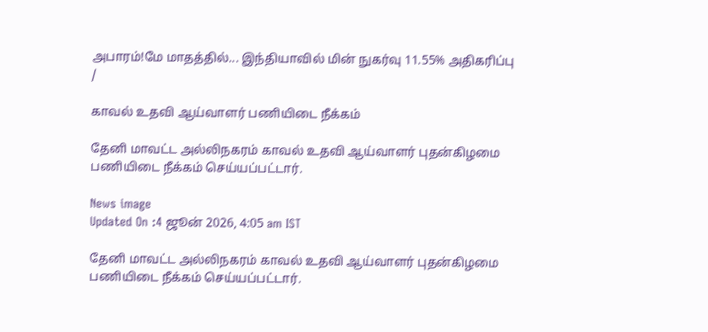அபாரம்!மே மாதத்தில்... இந்தியாவில் மின் நுகர்வு 11.55% அதிகரிப்பு
/

காவல் உதவி ஆய்வாளர் பணியிடை நீக்கம்

தேனி மாவட்ட அல்லிநகரம் காவல் உதவி ஆய்வாளர் புதன்கிழமை பணியிடை நீக்கம் செய்யப்பட்டார்.

News image
Updated On :4 ஜூன் 2026, 4:05 am IST

தேனி மாவட்ட அல்லிநகரம் காவல் உதவி ஆய்வாளர் புதன்கிழமை பணியிடை நீக்கம் செய்யப்பட்டார்.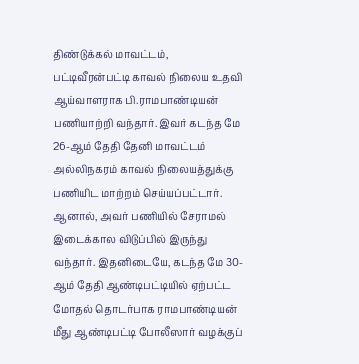திண்டுக்கல் மாவட்டம், பட்டிவீரன்பட்டி காவல் நிலைய உதவி ஆய்வாளராக பி.ராமபாண்டியன் பணியாற்றி வந்தார். இவர் கடந்த மே 26-ஆம் தேதி தேனி மாவட்டம் அல்லிநகரம் காவல் நிலையத்துக்கு பணியிட மாற்றம் செய்யப்பட்டார். ஆனால், அவர் பணியில் சேராமல் இடைக்கால விடுப்பில் இருந்து வந்தார். இதனிடையே, கடந்த மே 30-ஆம் தேதி ஆண்டிபட்டியில் ஏற்பட்ட மோதல் தொடர்பாக ராமபாண்டியன் மீது ஆண்டிபட்டி போலீஸார் வழக்குப்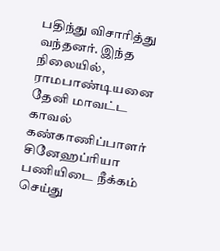பதிந்து விசாரித்து வந்தனர். இந்த நிலையில், ராமபாண்டியனை தேனி மாவட்ட காவல் கண்காணிப்பாளர் சினேஹப்ரியா பணியிடை நீக்கம் செய்து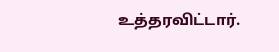உத்தரவிட்டார்.